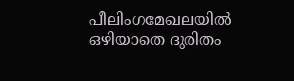പീലിംഗമേഖലയിൽ ഒഴിയാതെ ദുരിതം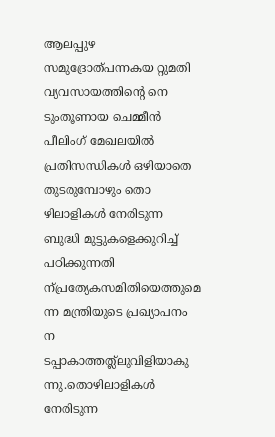ആലപ്പുഴ സമുദ്രോത്പന്നകയ റ്റുമതി വ്യവസായത്തിന്റെ നെ ടുംതൂണായ ചെമ്മീൻ പീലിംഗ് മേഖലയിൽ പ്രതിസന്ധികൾ ഒഴിയാതെ തുടരുമ്പോഴും തൊ ഴിലാളികൾ നേരിടുന്ന ബുദ്ധി മുട്ടുകളെക്കുറിച്ച് പഠിക്കുന്നതി ന്പ്രത്യേകസമിതിയെത്തുമെ ന്ന മന്ത്രിയുടെ പ്രഖ്യാപനം ന ടപ്പാകാത്തത്ല്ലുവിളിയാകു ന്നു.തൊഴിലാളികൾ നേരിടുന്ന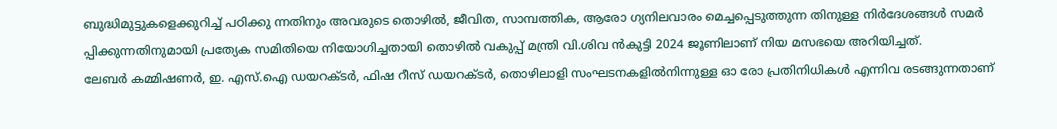ബുദ്ധിമുട്ടുകളെക്കുറിച്ച് പഠിക്കു ന്നതിനും അവരുടെ തൊഴിൽ, ജീവിത, സാമ്പത്തിക, ആരോ ഗ്യനിലവാരം മെച്ചപ്പെടുത്തുന്ന തിനുള്ള നിർദേശങ്ങൾ സമർ പ്പിക്കുന്നതിനുമായി പ്രത്യേക സമിതിയെ നിയോഗിച്ചതായി തൊഴിൽ വകുപ്പ് മന്ത്രി വി.ശിവ ൻകുട്ടി 2024 ജൂണിലാണ് നിയ മസഭയെ അറിയിച്ചത്.
ലേബർ കമ്മിഷണർ, ഇ. എസ്.ഐ ഡയറക്ടർ, ഫിഷ റീസ് ഡയറക്ടർ, തൊഴിലാളി സംഘടനകളിൽനിന്നുള്ള ഓ രോ പ്രതിനിധികൾ എന്നിവ രടങ്ങുന്നതാണ്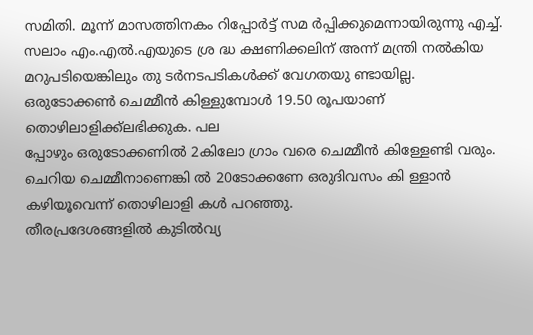സമിതി. മൂന്ന് മാസത്തിനകം റിപ്പോർട്ട് സമ ർപ്പിക്കുമെന്നായിരുന്നു എച്ച്. സലാം എം.എൽ.എയുടെ ശ്ര ദ്ധ ക്ഷണിക്കലിന് അന്ന് മന്ത്രി നൽകിയ മറുപടിയെങ്കിലും തു ടർനടപടികൾക്ക് വേഗതയു ണ്ടായില്ല.
ഒരുടോക്കൺ ചെമ്മീൻ കിള്ളുമ്പോൾ 19.50 രൂപയാണ് തൊഴിലാളിക്ക്ലഭിക്കുക. പല
പ്പോഴും ഒരുടോക്കണിൽ 2കിലോ ഗ്രാം വരെ ചെമ്മീൻ കിള്ളേണ്ടി വരും. ചെറിയ ചെമ്മീനാണെങ്കി ൽ 20ടോക്കണേ ഒരുദിവസം കി ള്ളാൻ കഴിയൂവെന്ന് തൊഴിലാളി കൾ പറഞ്ഞു.
തീരപ്രദേശങ്ങളിൽ കുടിൽവ്യ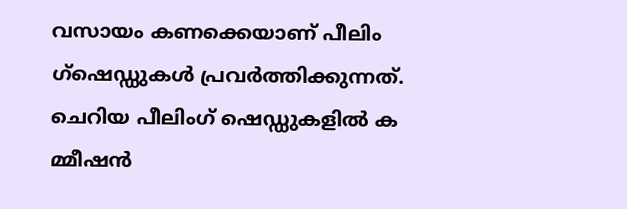വസായം കണക്കെയാണ് പീലിം ഗ്ഷെഡ്ഡുകൾ പ്രവർത്തിക്കുന്നത്. ചെറിയ പീലിംഗ് ഷെഡ്ഡുകളിൽ ക മ്മീഷൻ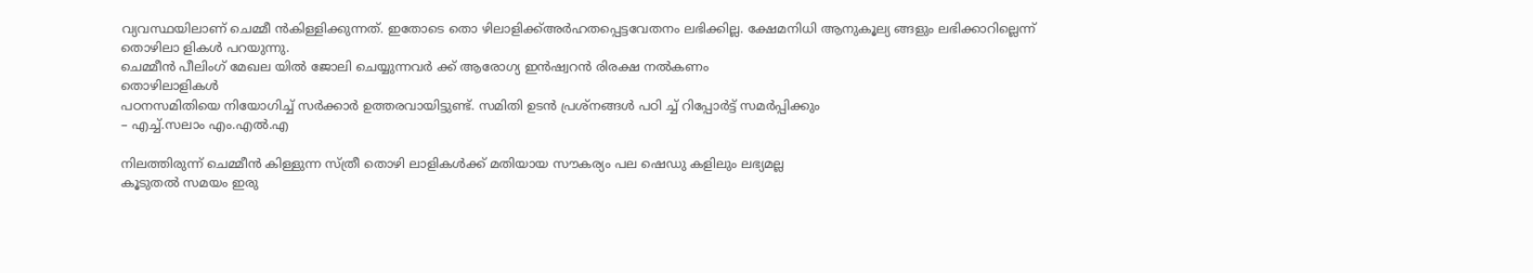വ്യവസ്ഥയിലാണ് ചെമ്മീ ൻകിള്ളിക്കുന്നത്. ഇതോടെ തൊ ഴിലാളിക്ക്അർഹതപ്പെട്ടവേതനം ലഭിക്കില്ല. ക്ഷേമനിധി ആനുകൂല്യ ങ്ങളും ലഭിക്കാറില്ലെന്ന് തൊഴിലാ ളികൾ പറയുന്നു.
ചെമ്മീൻ പീലിംഗ് മേഖല യിൽ ജോലി ചെയ്യുന്നവർ ക്ക് ആരോഗ്യ ഇൻഷ്വറൻ രിരക്ഷ നൽകണം
തൊഴിലാളികൾ
പഠനസമിതിയെ നിയോഗിച്ച് സർക്കാർ ഉത്തരവായിട്ടുണ്ട്. സമിതി ഉടൻ പ്രശ്നങ്ങൾ പഠി ച്ച് റിപ്പോർട്ട് സമർപ്പിക്കും
– എച്ച്.സലാം എം.എൽ.എ

നിലത്തിരുന്ന് ചെമ്മീൻ കിള്ളുന്ന സ്ത്രീ തൊഴി ലാളികൾക്ക് മതിയായ സൗകര്യം പല ഷെഡു കളിലും ലഭ്യമല്ല
കൂടുതൽ സമയം ഇരു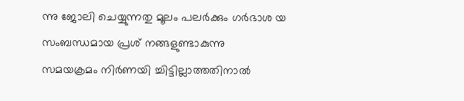ന്നു ജോലി ചെയ്യുന്നതു മൂലം പലർക്കും ഗർഭാശ യ സംബന്ധമായ പ്രശ് നങ്ങളുണ്ടാകുന്നു
സമയക്രമം നിർണയി ച്ചിട്ടില്ലാത്തതിനാൽ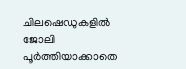ചിലഷെഡുകളിൽ ജോലി പൂർത്തിയാക്കാതെ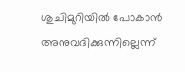ശുചിമുറിയിൽ പോകാൻ അനുവദിക്കുന്നില്ലെന്ന്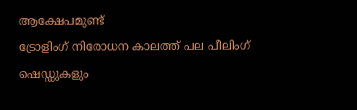ആക്ഷേപമുണ്ട്
ട്രോളിംഗ് നിരോധന കാലത്ത് പല പീലിംഗ് ഷെഡ്ഡുകളും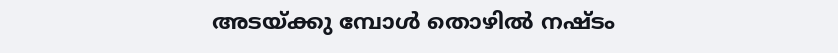അടയ്ക്കു മ്പോൾ തൊഴിൽ നഷ്ടം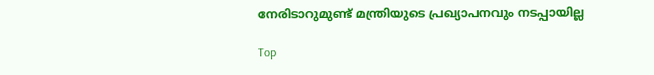നേരിടാറുമുണ്ട് മന്ത്രിയുടെ പ്രഖ്യാപനവും നടപ്പായില്ല

Top